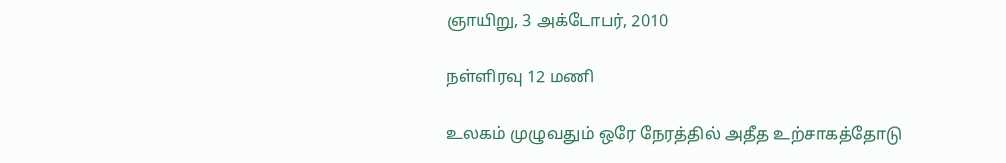ஞாயிறு, 3 அக்டோபர், 2010

நள்ளிரவு 12 மணி

உலகம் முழுவதும் ஒரே நேரத்தில் அதீத உற்சாகத்தோடு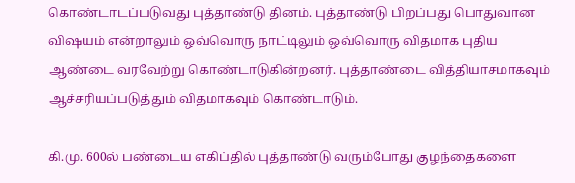கொண்டாடப்படுவது புத்தாண்டு தினம். புத்தாண்டு பிறப்பது பொதுவான விஷயம் என்றாலும் ஒவ்வொரு நாட்டிலும் ஒவ்வொரு விதமாக புதிய ஆண்டை வரவேற்று கொண்டாடுகின்றனர். புத்தாண்டை வித்தியாசமாகவும் ஆச்சரியப்படுத்தும் விதமாகவும் கொண்டாடும்.

கி.மு. 600ல் பண்டைய எகிப்தில் புத்தாண்டு வரும்போது குழந்தைகளை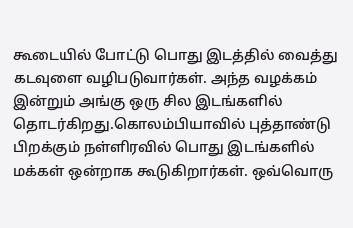கூடையில் போட்டு பொது இடத்தில் வைத்து கடவுளை வழிபடுவார்கள். அந்த வழக்கம் இன்றும் அங்கு ஒரு சில இடங்களில் தொடர்கிறது.கொலம்பியாவில் புத்தாண்டு பிறக்கும் நள்ளிரவில் பொது இடங்களில் மக்கள் ஒன்றாக கூடுகிறார்கள். ஒவ்வொரு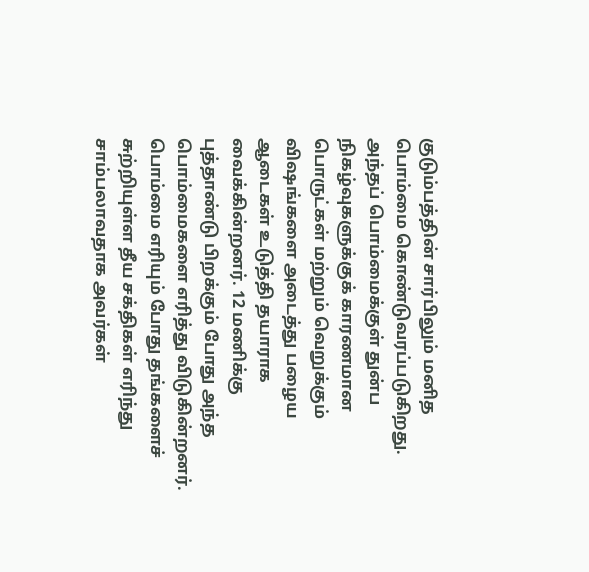குடும்பத்தின் சார்பிலும் மனித பொம்மை கொண்டுவரப்படுகிறது. அந்தப் பொம்மைக்குள் துன்ப நிகழ்வுகளுக்குக் காரணமான பொருட்கள் மற்றும் வெறுக்கும் விஷங்களை அடைத்து பழைய ஆடைகள் உடுத்தி தயாராக வைக்கின்றனர். 12 மணிக்கு புத்தாண்டு பிறக்கும் போது அந்த பொம்மைகளை எரித்து விடுகின்றனர். பொம்மை எரியும் போது தங்களைச் சுற்றியுள்ள தீய சக்திகள் எரிந்து சாம்பலாவதாக அவர்கள்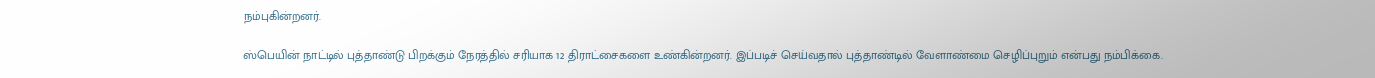நம்புகின்றனர்.

ஸ்பெயின் நாட்டில் புத்தாண்டு பிறக்கும் நேரத்தில் சரியாக 12 திராட்சைகளை உண்கின்றனர். இப்படிச் செய்வதால் புத்தாண்டில் வேளாண்மை செழிப்புறும் என்பது நம்பிக்கை.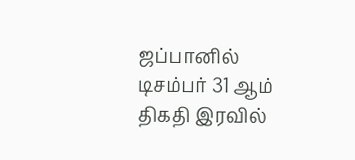ஜப்பானில் டிசம்பர் 31 ஆம் திகதி இரவில்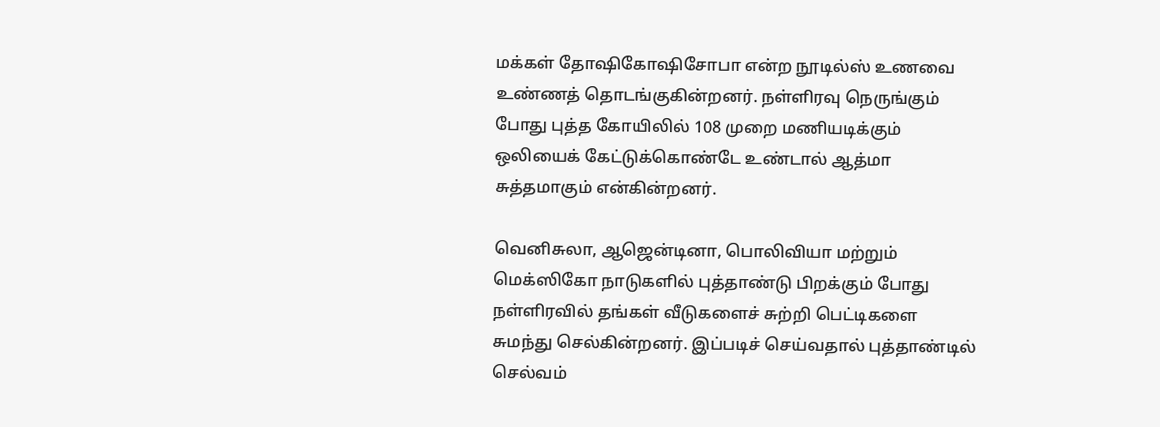மக்கள் தோஷிகோஷிசோபா என்ற நூடில்ஸ் உணவை உண்ணத் தொடங்குகின்றனர். நள்ளிரவு நெருங்கும் போது புத்த கோயிலில் 108 முறை மணியடிக்கும் ஒலியைக் கேட்டுக்கொண்டே உண்டால் ஆத்மா சுத்தமாகும் என்கின்றனர்.

வெனிசுலா, ஆஜென்டினா, பொலிவியா மற்றும் மெக்ஸிகோ நாடுகளில் புத்தாண்டு பிறக்கும் போது நள்ளிரவில் தங்கள் வீடுகளைச் சுற்றி பெட்டிகளை சுமந்து செல்கின்றனர். இப்படிச் செய்வதால் புத்தாண்டில் செல்வம்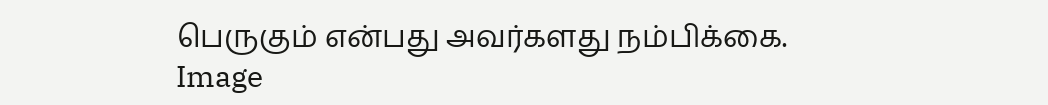பெருகும் என்பது அவர்களது நம்பிக்கை.
Image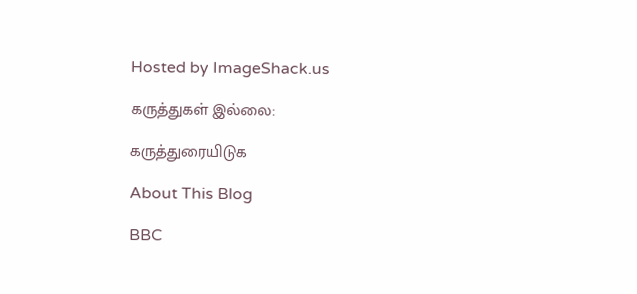Hosted by ImageShack.us

கருத்துகள் இல்லை:

கருத்துரையிடுக

About This Blog

BBC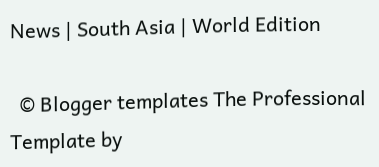News | South Asia | World Edition

  © Blogger templates The Professional Template by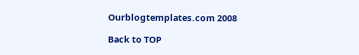Ourblogtemplates.com 2008

Back to TOP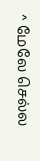^ மேலே செல்ல